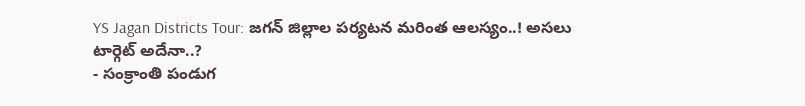YS Jagan Districts Tour: జగన్ జిల్లాల పర్యటన మరింత ఆలస్యం..! అసలు టార్గెట్ అదేనా..?
- సంక్రాంతి పండుగ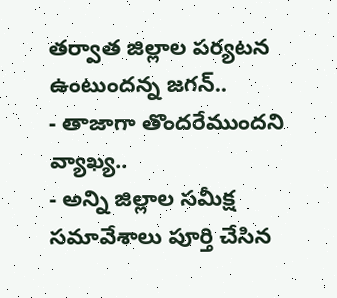తర్వాత జిల్లాల పర్యటన ఉంటుందన్న జగన్..
- తాజాగా తొందరేముందని వ్యాఖ్య..
- అన్ని జిల్లాల సమీక్ష సమావేశాలు పూర్తి చేసిన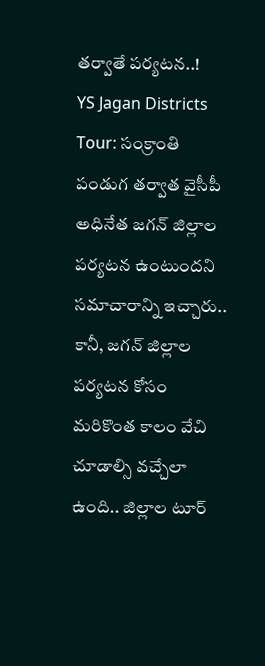తర్వాతే పర్యటన..!
YS Jagan Districts Tour: సంక్రాంతి పండుగ తర్వాత వైసీపీ అధినేత జగన్ జిల్లాల పర్యటన ఉంటుందని సమాచారాన్ని ఇచ్చారు.. కానీ, జగన్ జిల్లాల పర్యటన కోసం మరికొంత కాలం వేచి చూడాల్సి వచ్చేలా ఉంది.. జిల్లాల టూర్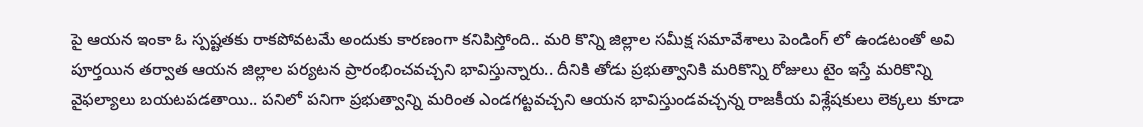పై ఆయన ఇంకా ఓ స్పష్టతకు రాకపోవటమే అందుకు కారణంగా కనిపిస్తోంది.. మరి కొన్ని జిల్లాల సమీక్ష సమావేశాలు పెండింగ్ లో ఉండటంతో అవి పూర్తయిన తర్వాత ఆయన జిల్లాల పర్యటన ప్రారంభించవచ్చని భావిస్తున్నారు.. దీనికి తోడు ప్రభుత్వానికి మరికొన్ని రోజులు టైం ఇస్తే మరికొన్ని వైఫల్యాలు బయటపడతాయి.. పనిలో పనిగా ప్రభుత్వాన్ని మరింత ఎండగట్టవచ్చని ఆయన భావిస్తుండవచ్చన్న రాజకీయ విశ్లేషకులు లెక్కలు కూడా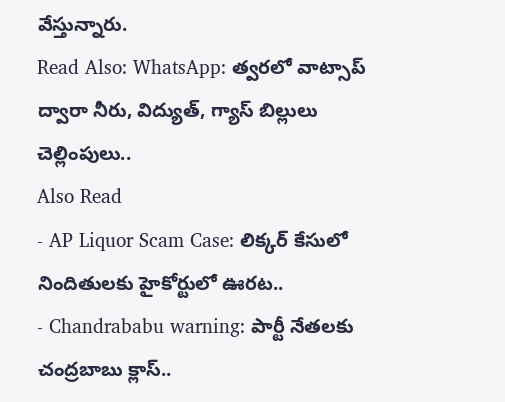వేస్తున్నారు.
Read Also: WhatsApp: త్వరలో వాట్సాప్ ద్వారా నీరు, విద్యుత్, గ్యాస్ బిల్లులు చెల్లింపులు..
Also Read
- AP Liquor Scam Case: లిక్కర్ కేసులో నిందితులకు హైకోర్టులో ఊరట..
- Chandrababu warning: పార్టీ నేతలకు చంద్రబాబు క్లాస్..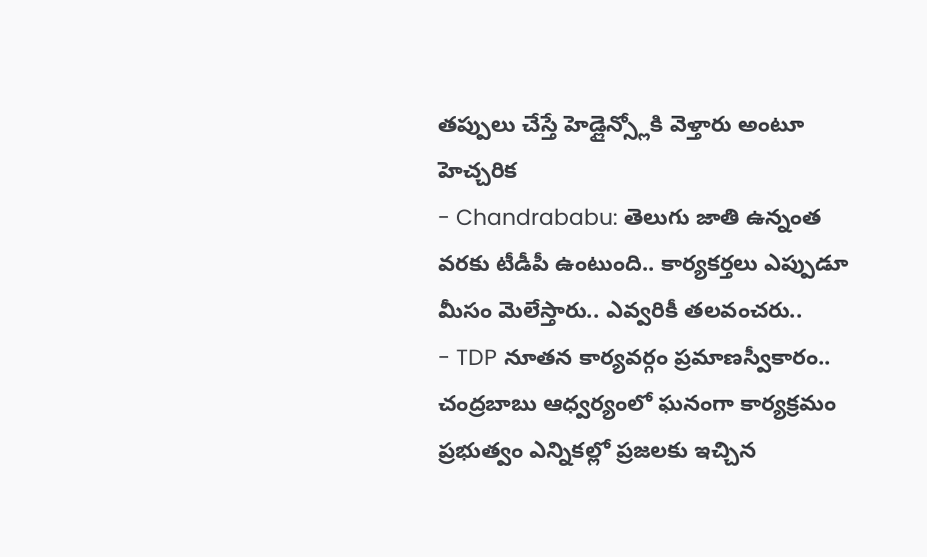తప్పులు చేస్తే హెడ్లైన్స్లోకి వెళ్తారు అంటూ హెచ్చరిక
- Chandrababu: తెలుగు జాతి ఉన్నంత వరకు టీడీపీ ఉంటుంది.. కార్యకర్తలు ఎప్పుడూ మీసం మెలేస్తారు.. ఎవ్వరికీ తలవంచరు..
- TDP నూతన కార్యవర్గం ప్రమాణస్వీకారం.. చంద్రబాబు ఆధ్వర్యంలో ఘనంగా కార్యక్రమం
ప్రభుత్వం ఎన్నికల్లో ప్రజలకు ఇచ్చిన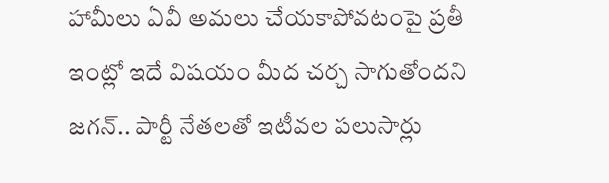హామీలు ఏవీ అమలు చేయకాపోవటంపై ప్రతీ ఇంట్లో ఇదే విషయం మీద చర్చ సాగుతోందని జగన్.. పార్టీ నేతలతో ఇటీవల పలుసార్లు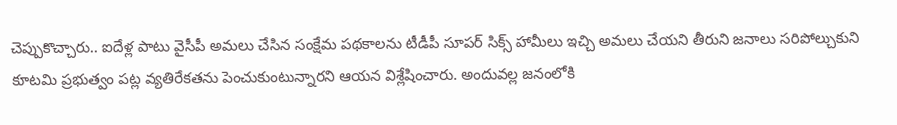చెప్పుకొచ్చారు.. ఐదేళ్ల పాటు వైసీపీ అమలు చేసిన సంక్షేమ పథకాలను టీడీపీ సూపర్ సిక్స్ హామీలు ఇచ్చి అమలు చేయని తీరుని జనాలు సరిపోల్చుకుని కూటమి ప్రభుత్వం పట్ల వ్యతిరేకతను పెంచుకుంటున్నారని ఆయన విశ్లేషించారు. అందువల్ల జనంలోకి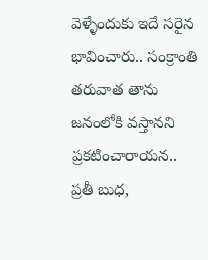వెళ్ళేందుకు ఇదే సరైన భావించారు.. సంక్రాంతి తరువాత తాను జనంలోకి వస్తానని ప్రకటించారాయన.. ప్రతీ బుధ,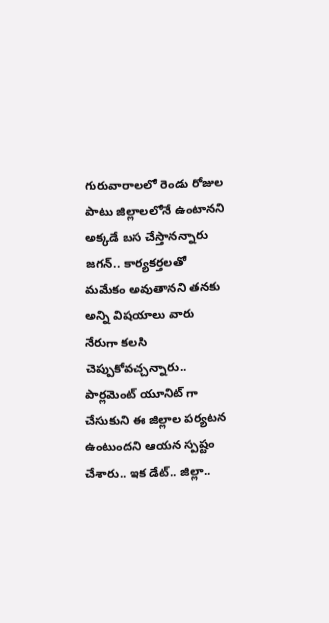గురువారాలలో రెండు రోజుల పాటు జిల్లాలలోనే ఉంటానని అక్కడే బస చేస్తానన్నారు జగన్.. కార్యకర్తలతో మమేకం అవుతానని తనకు అన్ని విషయాలు వారు నేరుగా కలసి చెప్పుకోవచ్చన్నారు.. పార్లమెంట్ యూనిట్ గా చేసుకుని ఈ జిల్లాల పర్యటన ఉంటుందని ఆయన స్పష్టం చేశారు.. ఇక డేట్.. జిల్లా..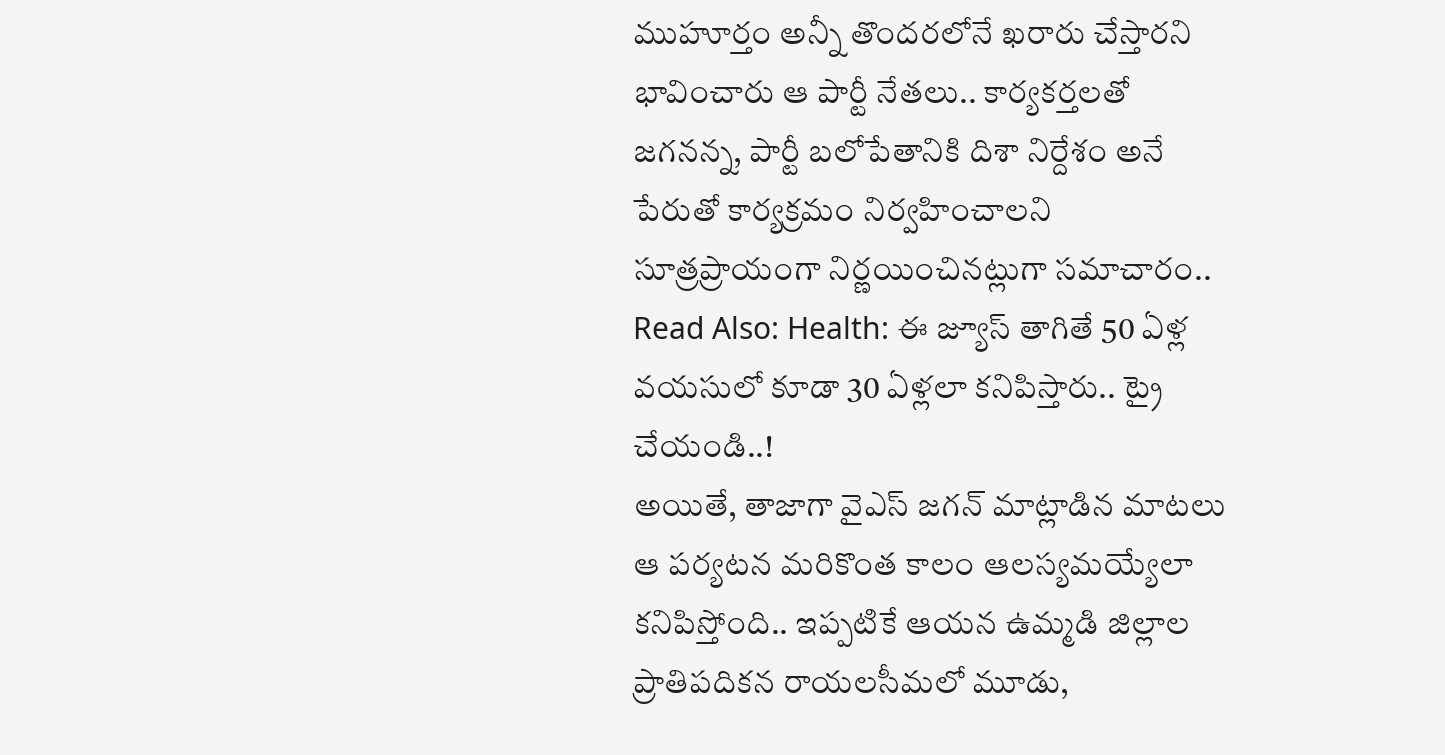ముహూర్తం అన్నీ తొందరలోనే ఖరారు చేస్తారని భావించారు ఆ పార్టీ నేతలు.. కార్యకర్తలతో జగనన్న, పార్టీ బలోపేతానికి దిశా నిర్దేశం అనే పేరుతో కార్యక్రమం నిర్వహించాలని సూత్రప్రాయంగా నిర్ణయించినట్లుగా సమాచారం..
Read Also: Health: ఈ జ్యూస్ తాగితే 50 ఏళ్ల వయసులో కూడా 30 ఏళ్లలా కనిపిస్తారు.. ట్రై చేయండి..!
అయితే, తాజాగా వైఎస్ జగన్ మాట్లాడిన మాటలు ఆ పర్యటన మరికొంత కాలం ఆలస్యమయ్యేలా కనిపిస్తోంది.. ఇప్పటికే ఆయన ఉమ్మడి జిల్లాల ప్రాతిపదికన రాయలసీమలో మూడు,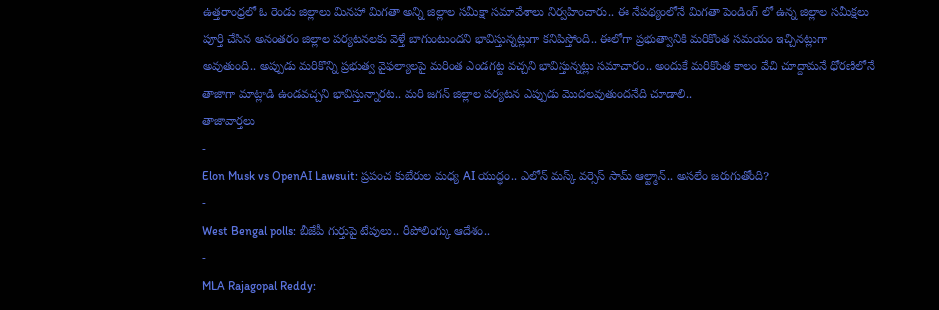ఉత్తరాంధ్రలో ఓ రెండు జిల్లాలు మినహా మిగతా అన్ని జిల్లాల సమీక్షా సమావేశాలు నిర్వహించారు.. ఈ నేపథ్యంలోనే మిగతా పెండింగ్ లో ఉన్న జిల్లాల సమీక్షలు పూర్తి చేసిన అనంతరం జిల్లాల పర్యటనలకు వెళ్తే బాగుంటుందని భావిస్తున్నట్లుగా కనిపిస్తోంది.. ఈలోగా ప్రభుత్వానికి మరికొంత సమయం ఇచ్చినట్లుగా అవుతుంది.. అప్పుడు మరికొన్ని ప్రభుత్వ వైఫల్యాలపై మరింత ఎండగట్ట వచ్చని భావిస్తున్నట్లు సమాచారం.. అందుకే మరికొంత కాలం వేచి చూద్దామనే ధోరణిలోనే తాజాగా మాట్లాడి ఉండవచ్చని భావిస్తున్నారట.. మరి జగన్ జిల్లాల పర్యటన ఎప్పుడు మొదలవుతుందనేది చూడాలి..
తాజావార్తలు
-
Elon Musk vs OpenAI Lawsuit: ప్రపంచ కుబేరుల మధ్య AI యుద్ధం.. ఎలోన్ మస్క్ వర్సెస్ సామ్ ఆల్ట్మాన్.. అసలేం జరుగుతోంది?
-
West Bengal polls: బీజేపీ గుర్తుపై టేపులు.. రీపోలింగ్కు ఆదేశం..
-
MLA Rajagopal Reddy: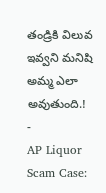తండ్రికి విలువ ఇవ్వని మనిషి అమ్మ ఎలా అవుతుంది.!
-
AP Liquor Scam Case: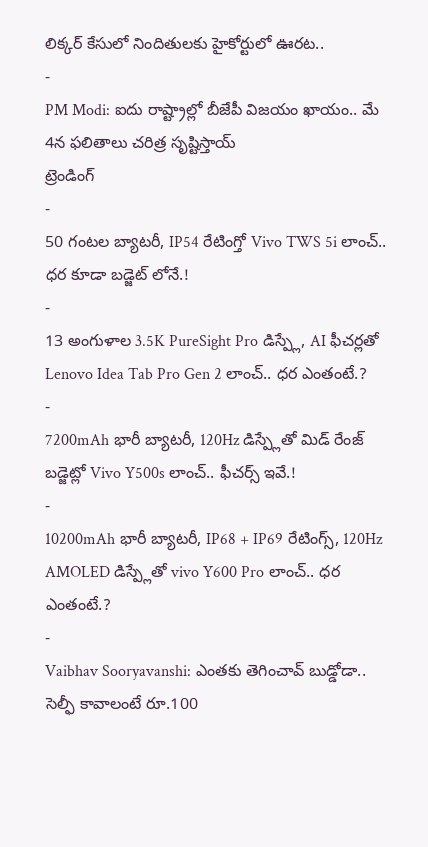లిక్కర్ కేసులో నిందితులకు హైకోర్టులో ఊరట..
-
PM Modi: ఐదు రాష్ట్రాల్లో బీజేపీ విజయం ఖాయం.. మే 4న ఫలితాలు చరిత్ర సృష్టిస్తాయ్
ట్రెండింగ్
-
50 గంటల బ్యాటరీ, IP54 రేటింగ్తో Vivo TWS 5i లాంచ్.. ధర కూడా బడ్జెట్ లోనే.!
-
13 అంగుళాల 3.5K PureSight Pro డిస్ప్లే, AI ఫీచర్లతో Lenovo Idea Tab Pro Gen 2 లాంచ్.. ధర ఎంతంటే.?
-
7200mAh భారీ బ్యాటరీ, 120Hz డిస్ప్లేతో మిడ్ రేంజ్ బడ్జెట్లో Vivo Y500s లాంచ్.. ఫీచర్స్ ఇవే.!
-
10200mAh భారీ బ్యాటరీ, IP68 + IP69 రేటింగ్స్, 120Hz AMOLED డిస్ప్లేతో vivo Y600 Pro లాంచ్.. ధర ఎంతంటే.?
-
Vaibhav Sooryavanshi: ఎంతకు తెగించావ్ బుడ్డోడా.. సెల్ఫీ కావాలంటే రూ.100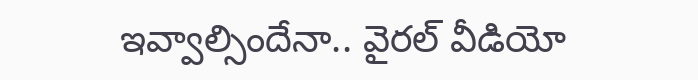ఇవ్వాల్సిందేనా.. వైరల్ వీడియో